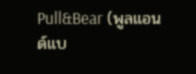Pull&Bear (พูลแอนด์แบ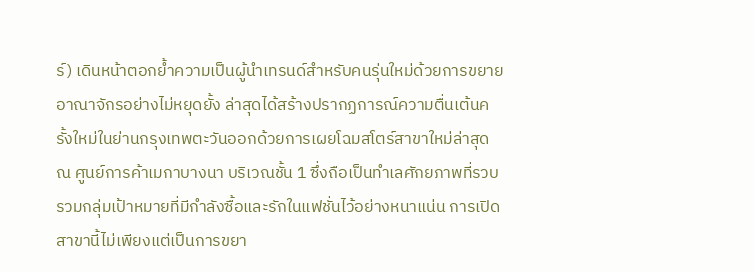ร์) เดินหน้าตอกย้ำความเป็นผู้นำเทรนด์สำหรับคนรุ่นใหม่ด้วยการขยายอาณาจักรอย่างไม่หยุดยั้ง ล่าสุดได้สร้างปรากฏการณ์ความตื่นเต้นครั้งใหม่ในย่านกรุงเทพตะวันออกด้วยการเผยโฉมสโตร์สาขาใหม่ล่าสุด ณ ศูนย์การค้าเมกาบางนา บริเวณชั้น 1 ซึ่งถือเป็นทำเลศักยภาพที่รวบรวมกลุ่มเป้าหมายที่มีกำลังซื้อและรักในแฟชั่นไว้อย่างหนาแน่น การเปิดสาขานี้ไม่เพียงแต่เป็นการขยา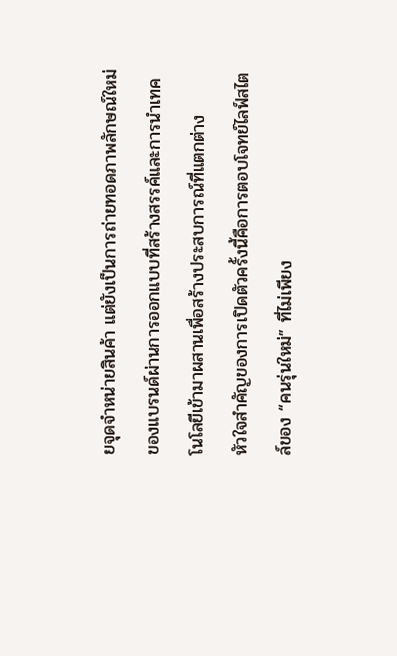ยจุดจำหน่ายสินค้า แต่ยังเป็นการถ่ายทอดภาพลักษณ์ใหม่ของแบรนด์ผ่านการออกแบบที่สร้างสรรค์และการนำเทคโนโลยีเข้ามาผสานเพื่อสร้างประสบการณ์ที่แตกต่าง
หัวใจสำคัญของการเปิดตัวครั้งนี้คือการตอบโจทย์ไลฟ์สไตล์ของ “คนรุ่นใหม่” ที่ไม่เพียง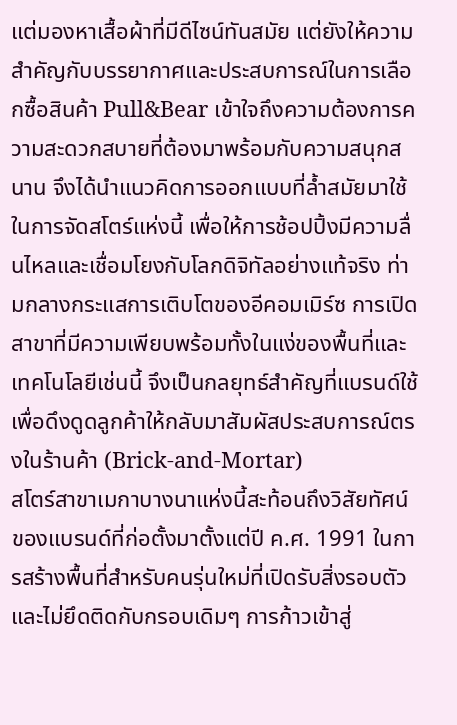แต่มองหาเสื้อผ้าที่มีดีไซน์ทันสมัย แต่ยังให้ความสำคัญกับบรรยากาศและประสบการณ์ในการเลือกซื้อสินค้า Pull&Bear เข้าใจถึงความต้องการความสะดวกสบายที่ต้องมาพร้อมกับความสนุกสนาน จึงได้นำแนวคิดการออกแบบที่ล้ำสมัยมาใช้ในการจัดสโตร์แห่งนี้ เพื่อให้การช้อปปิ้งมีความลื่นไหลและเชื่อมโยงกับโลกดิจิทัลอย่างแท้จริง ท่ามกลางกระแสการเติบโตของอีคอมเมิร์ซ การเปิดสาขาที่มีความเพียบพร้อมทั้งในแง่ของพื้นที่และเทคโนโลยีเช่นนี้ จึงเป็นกลยุทธ์สำคัญที่แบรนด์ใช้เพื่อดึงดูดลูกค้าให้กลับมาสัมผัสประสบการณ์ตรงในร้านค้า (Brick-and-Mortar)
สโตร์สาขาเมกาบางนาแห่งนี้สะท้อนถึงวิสัยทัศน์ของแบรนด์ที่ก่อตั้งมาตั้งแต่ปี ค.ศ. 1991 ในการสร้างพื้นที่สำหรับคนรุ่นใหม่ที่เปิดรับสิ่งรอบตัวและไม่ยึดติดกับกรอบเดิมๆ การก้าวเข้าสู่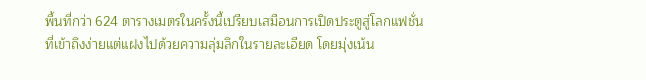พื้นที่กว่า 624 ตารางเมตรในครั้งนี้เปรียบเสมือนการเปิดประตูสู่โลกแฟชั่นที่เข้าถึงง่ายแต่แฝงไปด้วยความลุ่มลึกในรายละเอียด โดยมุ่งเน้น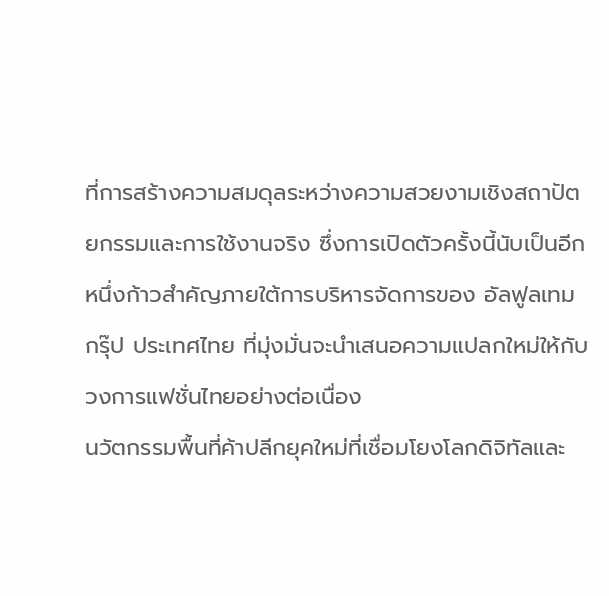ที่การสร้างความสมดุลระหว่างความสวยงามเชิงสถาปัตยกรรมและการใช้งานจริง ซึ่งการเปิดตัวครั้งนี้นับเป็นอีกหนึ่งก้าวสำคัญภายใต้การบริหารจัดการของ อัลฟูลเทม กรุ๊ป ประเทศไทย ที่มุ่งมั่นจะนำเสนอความแปลกใหม่ให้กับวงการแฟชั่นไทยอย่างต่อเนื่อง
นวัตกรรมพื้นที่ค้าปลีกยุคใหม่ที่เชื่อมโยงโลกดิจิทัลและ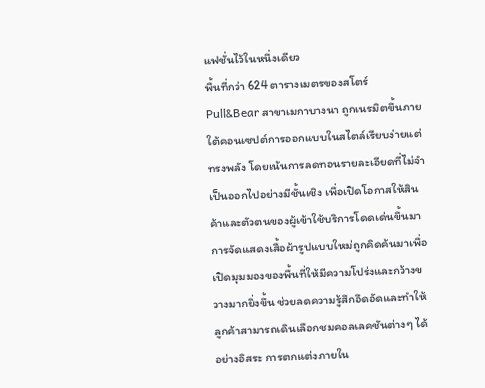แฟชั่นไว้ในหนึ่งเดียว
พื้นที่กว่า 624 ตารางเมตรของสโตร์ Pull&Bear สาขาเมกาบางนา ถูกเนรมิตขึ้นภายใต้คอนเซปต์การออกแบบในสไตล์เรียบง่ายแต่ทรงพลัง โดยเน้นการลดทอนรายละเอียดที่ไม่จำเป็นออกไปอย่างมีชั้นเชิง เพื่อเปิดโอกาสให้สินค้าและตัวตนของผู้เข้าใช้บริการโดดเด่นขึ้นมา การจัดแสดงเสื้อผ้ารูปแบบใหม่ถูกคิดค้นมาเพื่อเปิดมุมมองของพื้นที่ให้มีความโปร่งและกว้างขวางมากยิ่งขึ้น ช่วยลดความรู้สึกอึดอัดและทำให้ลูกค้าสามารถเดินเลือกชมคอลเลคชันต่างๆ ได้อย่างอิสระ การตกแต่งภายใน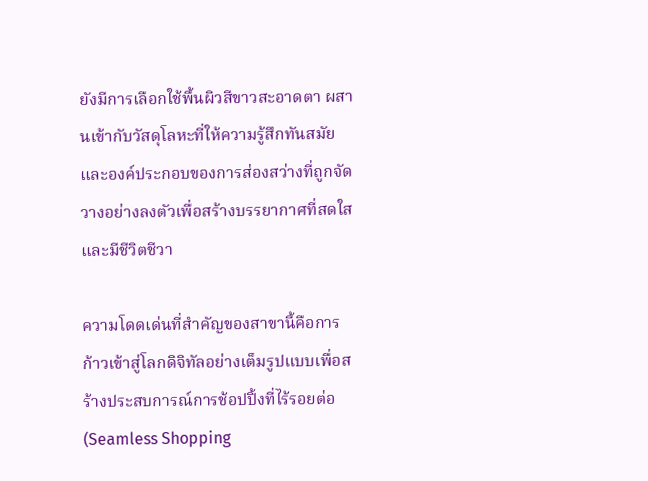ยังมีการเลือกใช้พื้นผิวสีขาวสะอาดตา ผสานเข้ากับวัสดุโลหะที่ให้ความรู้สึกทันสมัย และองค์ประกอบของการส่องสว่างที่ถูกจัดวางอย่างลงตัวเพื่อสร้างบรรยากาศที่สดใสและมีชีวิตชีวา

ความโดดเด่นที่สำคัญของสาขานี้คือการก้าวเข้าสู่โลกดิจิทัลอย่างเต็มรูปแบบเพื่อสร้างประสบการณ์การช้อปปิ้งที่ไร้รอยต่อ (Seamless Shopping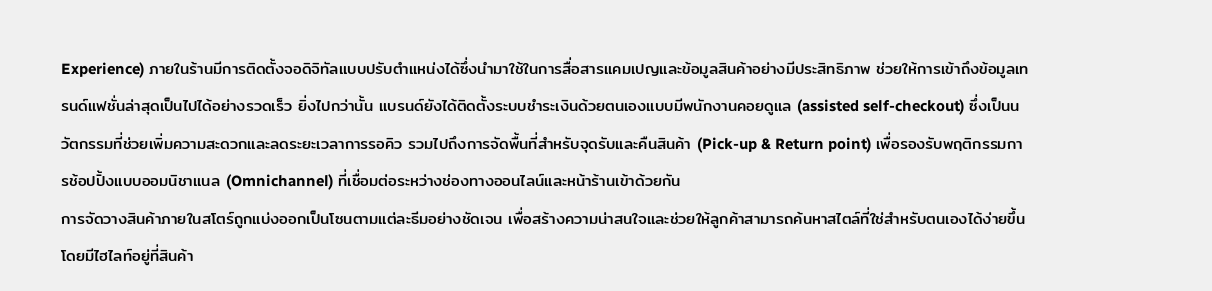Experience) ภายในร้านมีการติดตั้งจอดิจิทัลแบบปรับตำแหน่งได้ซึ่งนำมาใช้ในการสื่อสารแคมเปญและข้อมูลสินค้าอย่างมีประสิทธิภาพ ช่วยให้การเข้าถึงข้อมูลเทรนด์แฟชั่นล่าสุดเป็นไปได้อย่างรวดเร็ว ยิ่งไปกว่านั้น แบรนด์ยังได้ติดตั้งระบบชำระเงินด้วยตนเองแบบมีพนักงานคอยดูแล (assisted self-checkout) ซึ่งเป็นนวัตกรรมที่ช่วยเพิ่มความสะดวกและลดระยะเวลาการรอคิว รวมไปถึงการจัดพื้นที่สำหรับจุดรับและคืนสินค้า (Pick-up & Return point) เพื่อรองรับพฤติกรรมการช้อปปิ้งแบบออมนิชาแนล (Omnichannel) ที่เชื่อมต่อระหว่างช่องทางออนไลน์และหน้าร้านเข้าด้วยกัน
การจัดวางสินค้าภายในสโตร์ถูกแบ่งออกเป็นโซนตามแต่ละธีมอย่างชัดเจน เพื่อสร้างความน่าสนใจและช่วยให้ลูกค้าสามารถค้นหาสไตล์ที่ใช่สำหรับตนเองได้ง่ายขึ้น โดยมีไฮไลท์อยู่ที่สินค้า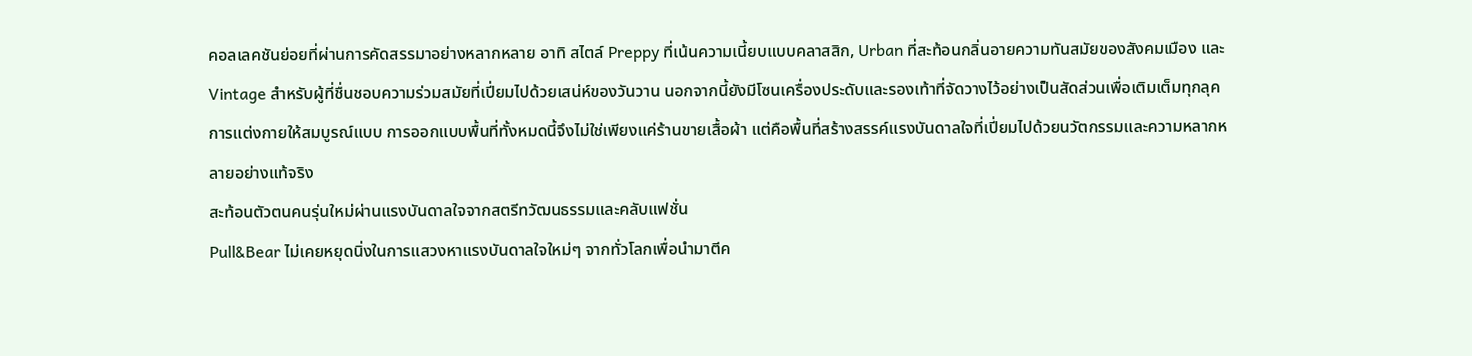คอลเลคชันย่อยที่ผ่านการคัดสรรมาอย่างหลากหลาย อาทิ สไตล์ Preppy ที่เน้นความเนี้ยบแบบคลาสสิก, Urban ที่สะท้อนกลิ่นอายความทันสมัยของสังคมเมือง และ Vintage สำหรับผู้ที่ชื่นชอบความร่วมสมัยที่เปี่ยมไปด้วยเสน่ห์ของวันวาน นอกจากนี้ยังมีโซนเครื่องประดับและรองเท้าที่จัดวางไว้อย่างเป็นสัดส่วนเพื่อเติมเต็มทุกลุคการแต่งกายให้สมบูรณ์แบบ การออกแบบพื้นที่ทั้งหมดนี้จึงไม่ใช่เพียงแค่ร้านขายเสื้อผ้า แต่คือพื้นที่สร้างสรรค์แรงบันดาลใจที่เปี่ยมไปด้วยนวัตกรรมและความหลากหลายอย่างแท้จริง
สะท้อนตัวตนคนรุ่นใหม่ผ่านแรงบันดาลใจจากสตรีทวัฒนธรรมและคลับแฟชั่น
Pull&Bear ไม่เคยหยุดนิ่งในการแสวงหาแรงบันดาลใจใหม่ๆ จากทั่วโลกเพื่อนำมาตีค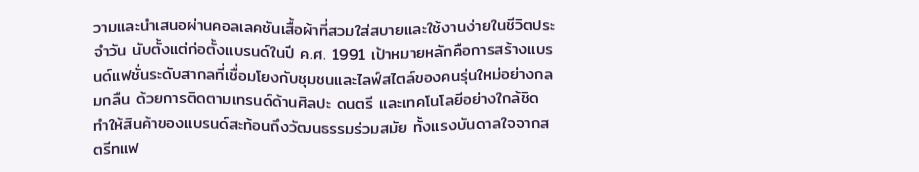วามและนำเสนอผ่านคอลเลคชันเสื้อผ้าที่สวมใส่สบายและใช้งานง่ายในชีวิตประจำวัน นับตั้งแต่ก่อตั้งแบรนด์ในปี ค.ศ. 1991 เป้าหมายหลักคือการสร้างแบรนด์แฟชั่นระดับสากลที่เชื่อมโยงกับชุมชนและไลฟ์สไตล์ของคนรุ่นใหม่อย่างกลมกลืน ด้วยการติดตามเทรนด์ด้านศิลปะ ดนตรี และเทคโนโลยีอย่างใกล้ชิด ทำให้สินค้าของแบรนด์สะท้อนถึงวัฒนธรรมร่วมสมัย ทั้งแรงบันดาลใจจากสตรีทแฟ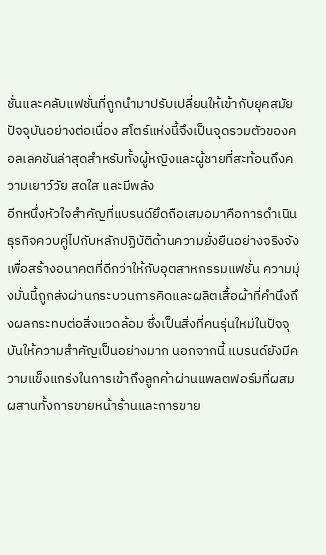ชั่นและคลับแฟชั่นที่ถูกนำมาปรับเปลี่ยนให้เข้ากับยุคสมัยปัจจุบันอย่างต่อเนื่อง สโตร์แห่งนี้จึงเป็นจุดรวมตัวของคอลเลคชันล่าสุดสำหรับทั้งผู้หญิงและผู้ชายที่สะท้อนถึงความเยาว์วัย สดใส และมีพลัง
อีกหนึ่งหัวใจสำคัญที่แบรนด์ยึดถือเสมอมาคือการดำเนินธุรกิจควบคู่ไปกับหลักปฏิบัติด้านความยั่งยืนอย่างจริงจัง เพื่อสร้างอนาคตที่ดีกว่าให้กับอุตสาหกรรมแฟชั่น ความมุ่งมั่นนี้ถูกส่งผ่านกระบวนการคิดและผลิตเสื้อผ้าที่คำนึงถึงผลกระทบต่อสิ่งแวดล้อม ซึ่งเป็นสิ่งที่คนรุ่นใหม่ในปัจจุบันให้ความสำคัญเป็นอย่างมาก นอกจากนี้ แบรนด์ยังมีความแข็งแกร่งในการเข้าถึงลูกค้าผ่านแพลตฟอร์มที่ผสมผสานทั้งการขายหน้าร้านและการขาย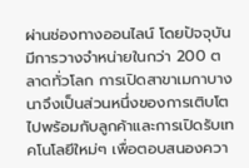ผ่านช่องทางออนไลน์ โดยปัจจุบันมีการวางจำหน่ายในกว่า 200 ตลาดทั่วโลก การเปิดสาขาเมกาบางนาจึงเป็นส่วนหนึ่งของการเติบโตไปพร้อมกับลูกค้าและการเปิดรับเทคโนโลยีใหม่ๆ เพื่อตอบสนองควา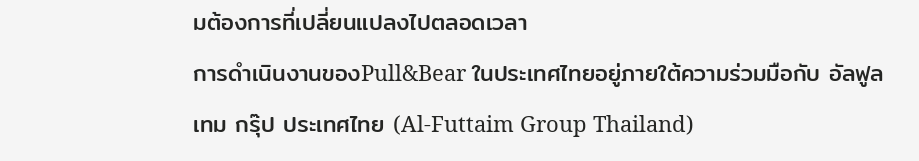มต้องการที่เปลี่ยนแปลงไปตลอดเวลา
การดำเนินงานของPull&Bear ในประเทศไทยอยู่ภายใต้ความร่วมมือกับ อัลฟูลเทม กรุ๊ป ประเทศไทย (Al-Futtaim Group Thailand)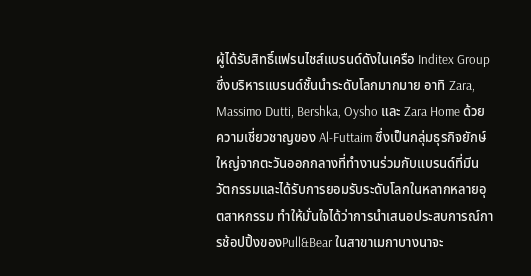ผู้ได้รับสิทธิ์แฟรนไชส์แบรนด์ดังในเครือ Inditex Group ซึ่งบริหารแบรนด์ชั้นนำระดับโลกมากมาย อาทิ Zara, Massimo Dutti, Bershka, Oysho และ Zara Home ด้วยความเชี่ยวชาญของ Al-Futtaim ซึ่งเป็นกลุ่มธุรกิจยักษ์ใหญ่จากตะวันออกกลางที่ทำงานร่วมกับแบรนด์ที่มีนวัตกรรมและได้รับการยอมรับระดับโลกในหลากหลายอุตสาหกรรม ทำให้มั่นใจได้ว่าการนำเสนอประสบการณ์การช้อปปิ้งของPull&Bear ในสาขาเมกาบางนาจะ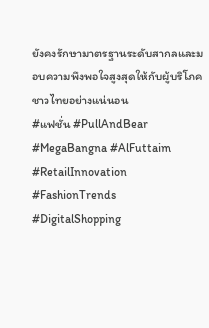ยังคงรักษามาตรฐานระดับสากลและมอบความพึงพอใจสูงสุดให้กับผู้บริโภคชาวไทยอย่างแน่นอน
#แฟชั่น #PullAndBear #MegaBangna #AlFuttaim #RetailInnovation #FashionTrends #DigitalShopping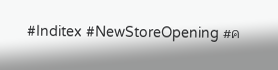#Inditex #NewStoreOpening #ค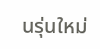นรุ่นใหม่